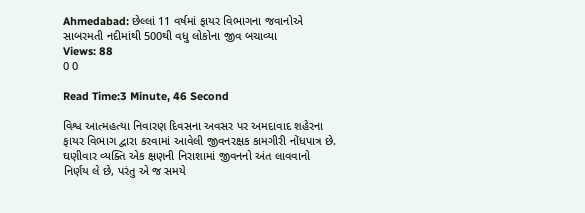Ahmedabad: છેલ્લાં 11 વર્ષમાં ફાયર વિભાગના જવાનોએ સાબરમતી નદીમાંથી 500થી વધુ લોકોના જીવ બચાવ્યા
Views: 88
0 0

Read Time:3 Minute, 46 Second

વિશ્વ આત્મહત્યા નિવારણ દિવસના અવસર પર અમદાવાદ શહેરના ફાયર વિભાગ દ્વારા કરવામાં આવેલી જીવનરક્ષક કામગીરી નોંધપાત્ર છે. ઘણીવાર વ્યક્તિ એક ક્ષણની નિરાશામાં જીવનનો અંત લાવવાનો નિર્ણય લે છે, પરંતુ એ જ સમયે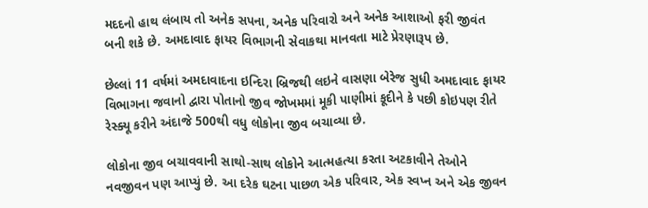મદદનો હાથ લંબાય તો અનેક સપના, અનેક પરિવારો અને અનેક આશાઓ ફરી જીવંત બની શકે છે. અમદાવાદ ફાયર વિભાગની સેવાકથા માનવતા માટે પ્રેરણારૂપ છે.

છેલ્લાં 11 વર્ષમાં અમદાવાદના ઇન્દિરા બ્રિજથી લઇને વાસણા બેરેજ સુધી અમદાવાદ ફાયર વિભાગના જવાનો દ્વારા પોતાનો જીવ જોખમમાં મૂકી પાણીમાં કૂદીને કે પછી કોઇપણ રીતે રેસ્ક્યૂ કરીને અંદાજે 500થી વધુ લોકોના જીવ બચાવ્યા છે.

લોકોના જીવ બચાવવાની સાથો-સાથ લોકોને આત્મહત્યા કરતા અટકાવીને તેઓને નવજીવન પણ આપ્યું છે. આ દરેક ઘટના પાછળ એક પરિવાર, એક સ્વપ્ન અને એક જીવન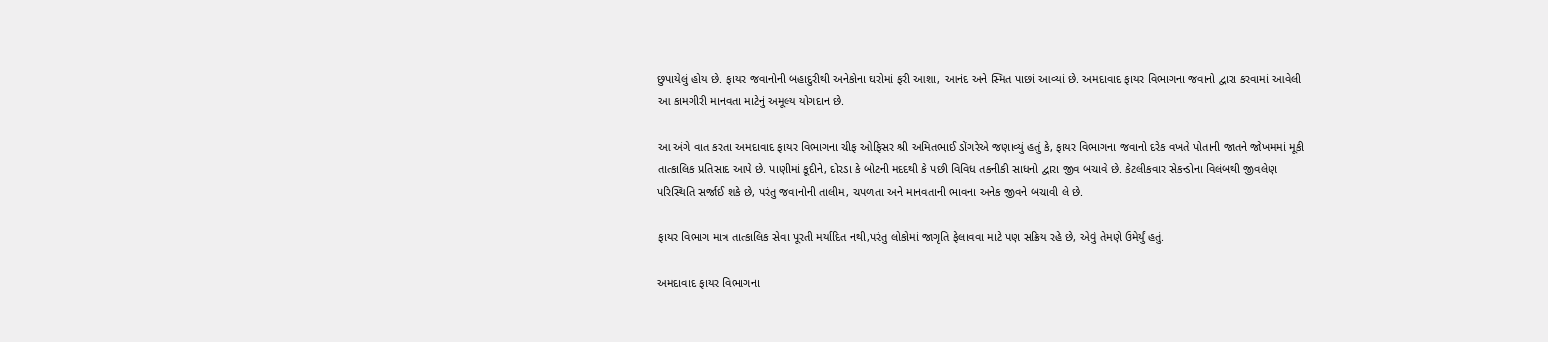છુપાયેલું હોય છે. ફાયર જવાનોની બહાદુરીથી અનેકોના ઘરોમાં ફરી આશા, આનંદ અને સ્મિત પાછાં આવ્યાં છે. અમદાવાદ ફાયર વિભાગના જવાનો દ્વારા કરવામાં આવેલી આ કામગીરી માનવતા માટેનું અમૂલ્ય યોગદાન છે.

આ અંગે વાત કરતા અમદાવાદ ફાયર વિભાગના ચીફ ઓફિસર શ્રી અમિતભાઈ ડોંગરેએ જણાવ્યું હતું કે, ફાયર વિભાગના જવાનો દરેક વખતે પોતાની જાતને જોખમમાં મૂકી તાત્કાલિક પ્રતિસાદ આપે છે. પાણીમાં કૂદીને, દોરડા કે બોટની મદદથી કે પછી વિવિધ તકનીકી સાધનો દ્વારા જીવ બચાવે છે. કેટલીકવાર સેકન્ડોના વિલંબથી જીવલેણ પરિસ્થિતિ સર્જાઈ શકે છે, પરંતુ જવાનોની તાલીમ, ચપળતા અને માનવતાની ભાવના અનેક જીવને બચાવી લે છે.

ફાયર વિભાગ માત્ર તાત્કાલિક સેવા પૂરતી મર્યાદિત નથી,પરંતુ લોકોમાં જાગૃતિ ફેલાવવા માટે પણ સક્રિય રહે છે, એવું તેમણે ઉમેર્યું હતું.

અમદાવાદ ફાયર વિભાગના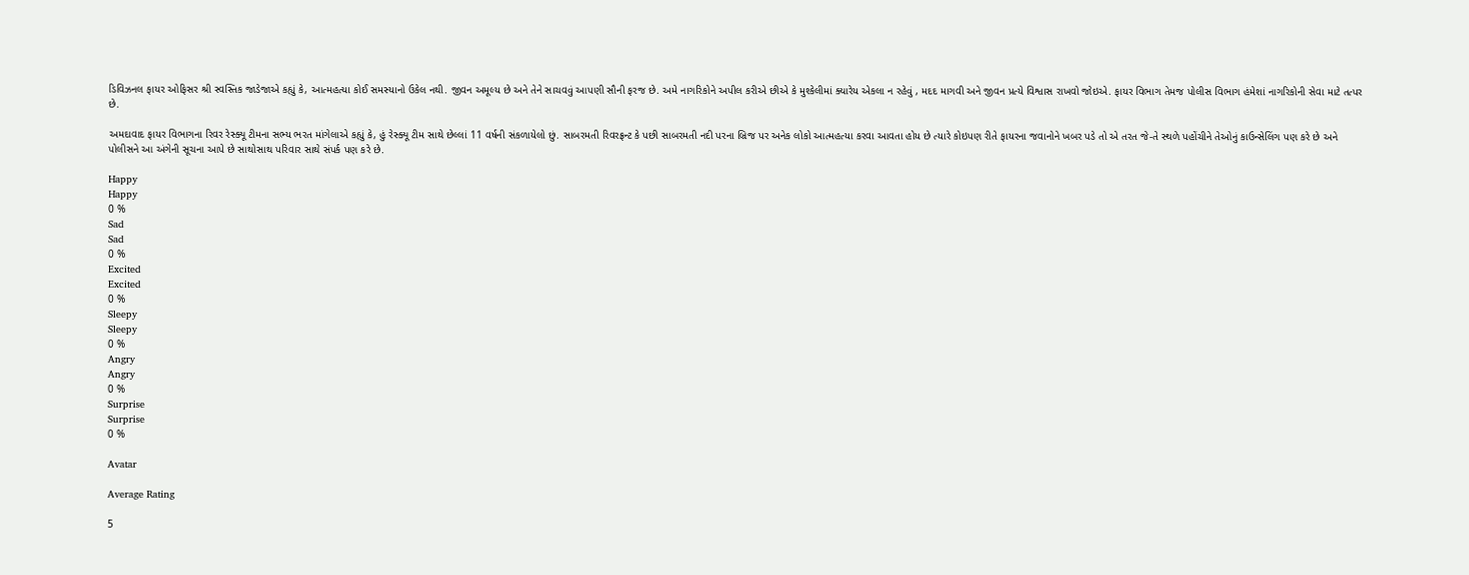ડિવિઝનલ ફાયર ઓફિસર શ્રી સ્વસ્તિક જાડેજાએ કહ્યું કે, આત્મહત્યા કોઈ સમસ્યાનો ઉકેલ નથી. જીવન અમૂલ્ય છે અને તેને સાચવવું આપણી સૌની ફરજ છે. અમે નાગરિકોને અપીલ કરીએ છીએ કે મુશ્કેલીમાં ક્યારેય એકલા ન રહેવું , મદદ માગવી અને જીવન પ્રત્યે વિશ્વાસ રાખવો જોઇએ. ફાયર વિભાગ તેમજ પોલીસ વિભાગ હંમેશાં નાગરિકોની સેવા માટે તત્પર છે.

અમદાવાદ ફાયર વિભાગના રિવર રેસ્ક્યૂ ટીમના સભ્ય ભરત માંગેલાએ કહ્યું કે, હું રેસ્ક્યૂ ટીમ સાથે છેલ્લાં 11 વર્ષની સંકળાયેલો છું. સાબરમતી રિવરફ્રન્ટ કે પછી સાબરમતી નદી પરના બ્રિજ પર અનેક લોકો આત્મહત્યા કરવા આવતા હોય છે ત્યારે કોઇપણ રીતે ફાયરના જવાનોને ખબર પડે તો એ તરત જે-તે સ્થળે પહોંચીને તેઓનું કાઉન્સેલિંગ પણ કરે છે અને પોલીસને આ અંગેની સૂચના આપે છે સાથોસાથ પરિવાર સાથે સંપર્ક પણ કરે છે.

Happy
Happy
0 %
Sad
Sad
0 %
Excited
Excited
0 %
Sleepy
Sleepy
0 %
Angry
Angry
0 %
Surprise
Surprise
0 %

Avatar

Average Rating

5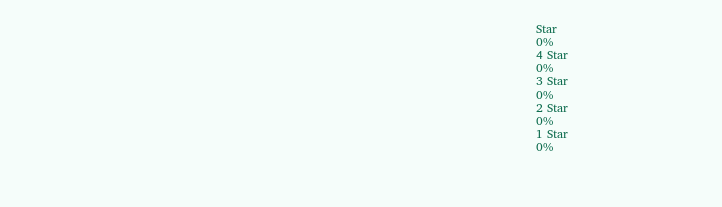Star
0%
4 Star
0%
3 Star
0%
2 Star
0%
1 Star
0%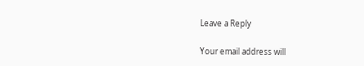Leave a Reply

Your email address will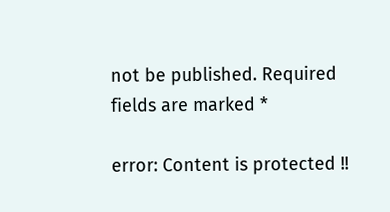not be published. Required fields are marked *

error: Content is protected !!